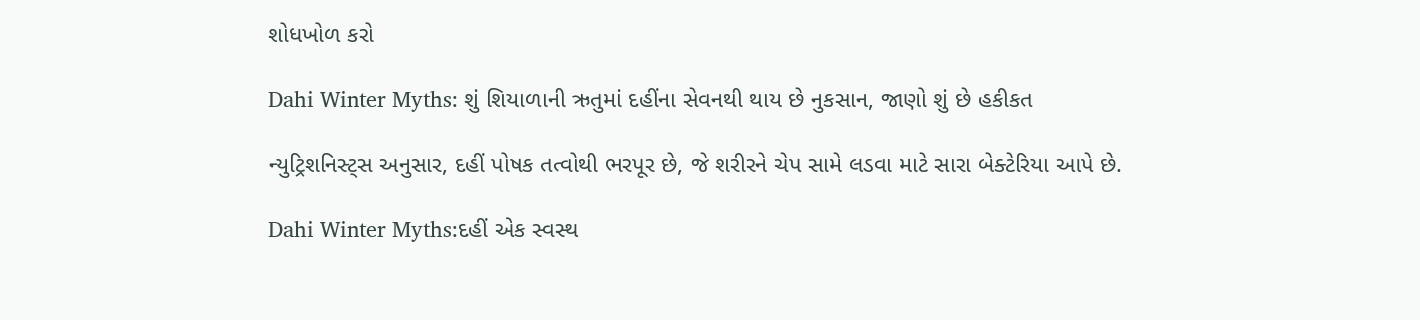શોધખોળ કરો

Dahi Winter Myths: શું શિયાળાની ઋતુમાં દહીંના સેવનથી થાય છે નુકસાન, જાણો શું છે હકીકત

ન્યુટ્રિશનિસ્ટ્સ અનુસાર, દહીં પોષક તત્વોથી ભરપૂર છે, જે શરીરને ચેપ સામે લડવા માટે સારા બેક્ટેરિયા આપે છે.

Dahi Winter Myths:દહીં એક સ્વસ્થ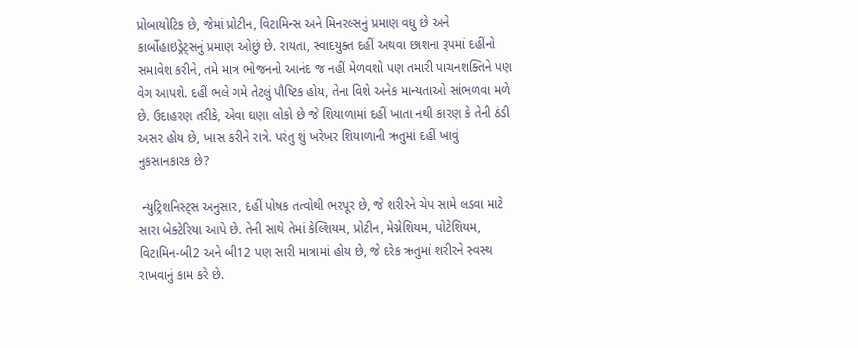પ્રોબાયોટિક છે, જેમાં પ્રોટીન, વિટામિન્સ અને મિનરલ્સનું પ્રમાણ વધુ છે અને કાર્બોહાઇડ્રેટ્સનું પ્રમાણ ઓછું છે. રાયતા, સ્વાદયુક્ત દહીં અથવા છાશના રૂપમાં દહીંનો સમાવેશ કરીને, તમે માત્ર ભોજનનો આનંદ જ નહીં મેળવશો પણ તમારી પાચનશક્તિને પણ વેગ આપશે. દહીં ભલે ગમે તેટલું પૌષ્ટિક હોય, તેના વિશે અનેક માન્યતાઓ સાંભળવા મળે છે. ઉદાહરણ તરીકે, એવા ઘણા લોકો છે જે શિયાળામાં દહીં ખાતા નથી કારણ કે તેની ઠંડી  અસર હોય છે, ખાસ કરીને રાત્રે. પરંતુ શું ખરેખર શિયાળાની ઋતુમાં દહીં ખાવું નુકસાનકારક છે?

 ન્યુટ્રિશનિસ્ટ્સ અનુસાર, દહીં પોષક તત્વોથી ભરપૂર છે, જે શરીરને ચેપ સામે લડવા માટે સારા બેક્ટેરિયા આપે છે. તેની સાથે તેમાં કેલ્શિયમ, પ્રોટીન, મેગ્નેશિયમ, પોટેશિયમ, વિટામિન-બી2 અને બી12 પણ સારી માત્રામાં હોય છે, જે દરેક ઋતુમાં શરીરને સ્વસ્થ રાખવાનું કામ કરે છે.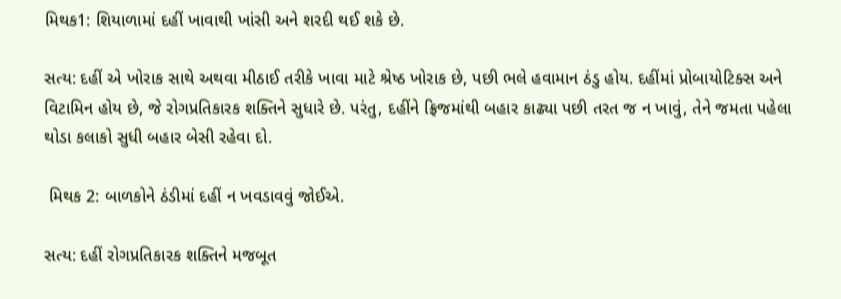મિથક1: શિયાળામાં દહીં ખાવાથી ખાંસી અને શરદી થઈ શકે છે.

સત્ય: દહીં એ ખોરાક સાથે અથવા મીઠાઈ તરીકે ખાવા માટે શ્રેષ્ઠ ખોરાક છે, પછી ભલે હવામાન ઠંડુ હોય. દહીંમાં પ્રોબાયોટિક્સ અને વિટામિન હોય છે, જે રોગપ્રતિકારક શક્તિને સુધારે છે. પરંતુ, દહીંને ફ્રિજમાંથી બહાર કાઢ્યા પછી તરત જ ન ખાવું, તેને જમતા પહેલા થોડા કલાકો સુધી બહાર બેસી રહેવા દો.

 મિથક 2: બાળકોને ઠંડીમાં દહીં ન ખવડાવવું જોઈએ.

સત્ય: દહીં રોગપ્રતિકારક શક્તિને મજબૂત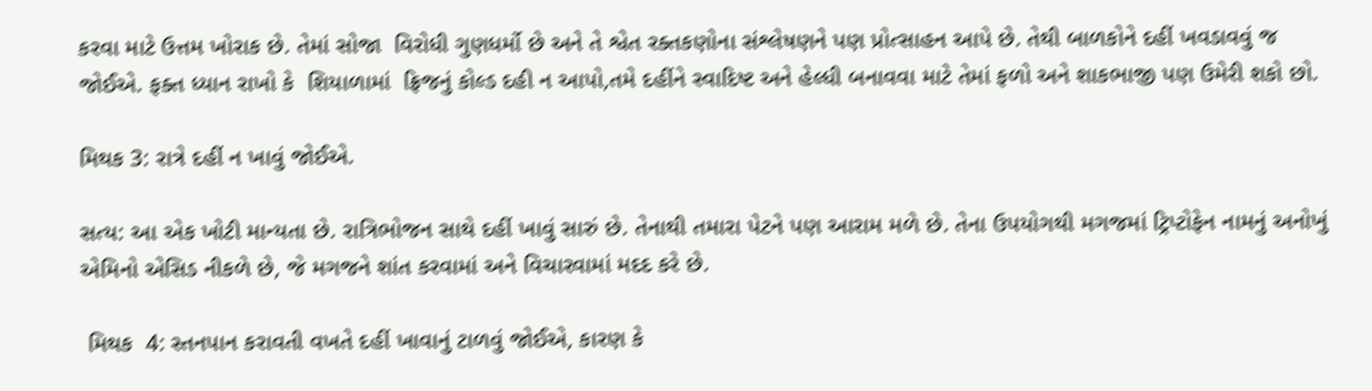કરવા માટે ઉત્તમ ખોરાક છે. તેમાં સોજા  વિરોધી ગુણધર્મો છે અને તે શ્વેત રક્તકણોના સંશ્લેષણને પણ પ્રોત્સાહન આપે છે. તેથી બાળકોને દહીં ખવડાવવું જ જોઈએ. ફક્ત ધ્યાન રાખો કે  શિયાળામાં  ફ્રિજનું કોલ્ડ દહી ન આપો,તમે દહીંને સ્વાદિષ્ટ અને હેલ્ધી બનાવવા માટે તેમાં ફળો અને શાકભાજી પણ ઉમેરી શકો છો.

મિથક 3: રાત્રે દહીં ન ખાવું જોઈએ.

સત્ય: આ એક ખોટી માન્યતા છે. રાત્રિભોજન સાથે દહીં ખાવું સારું છે. તેનાથી તમારા પેટને પણ આરામ મળે છે. તેના ઉપયોગથી મગજમાં ટ્રિપ્ટોફેન નામનું અનોખું એમિનો એસિડ નીકળે છે, જે મગજને શાંત કરવામાં અને વિચારવામાં મદદ કરે છે.

 મિથક  4: સ્તનપાન કરાવતી વખતે દહીં ખાવાનું ટાળવું જોઈએ, કારણ કે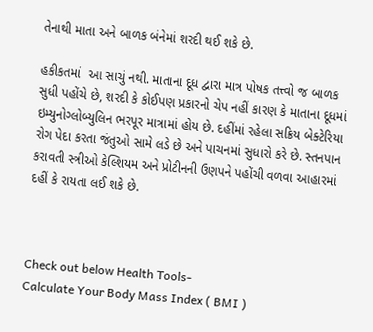તેનાથી માતા અને બાળક બંનેમાં શરદી થઈ શકે છે.

હકીકતમાં  આ સાચું નથી. માતાના દૂધ દ્વારા માત્ર પોષક તત્ત્વો જ બાળક સુધી પહોંચે છે, શરદી કે કોઈપણ પ્રકારનો ચેપ નહીં કારણ કે માતાના દૂધમાં ઇમ્યુનોગ્લોબ્યુલિન ભરપૂર માત્રામાં હોય છે. દહીંમાં રહેલા સક્રિય બેક્ટેરિયા રોગ પેદા કરતા જંતુઓ સામે લડે છે અને પાચનમાં સુધારો કરે છે. સ્તનપાન કરાવતી સ્ત્રીઓ કેલ્શિયમ અને પ્રોટીનની ઉણપને પહોંચી વળવા આહારમાં દહીં કે રાયતા લઈ શકે છે.



Check out below Health Tools-
Calculate Your Body Mass Index ( BMI )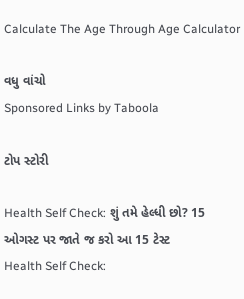Calculate The Age Through Age Calculator

વધુ વાંચો
Sponsored Links by Taboola

ટોપ સ્ટોરી

Health Self Check: શું તમે હેલ્ધી છો? 15 ઓગસ્ટ પર જાતે જ કરો આ 15 ટેસ્ટ
Health Self Check: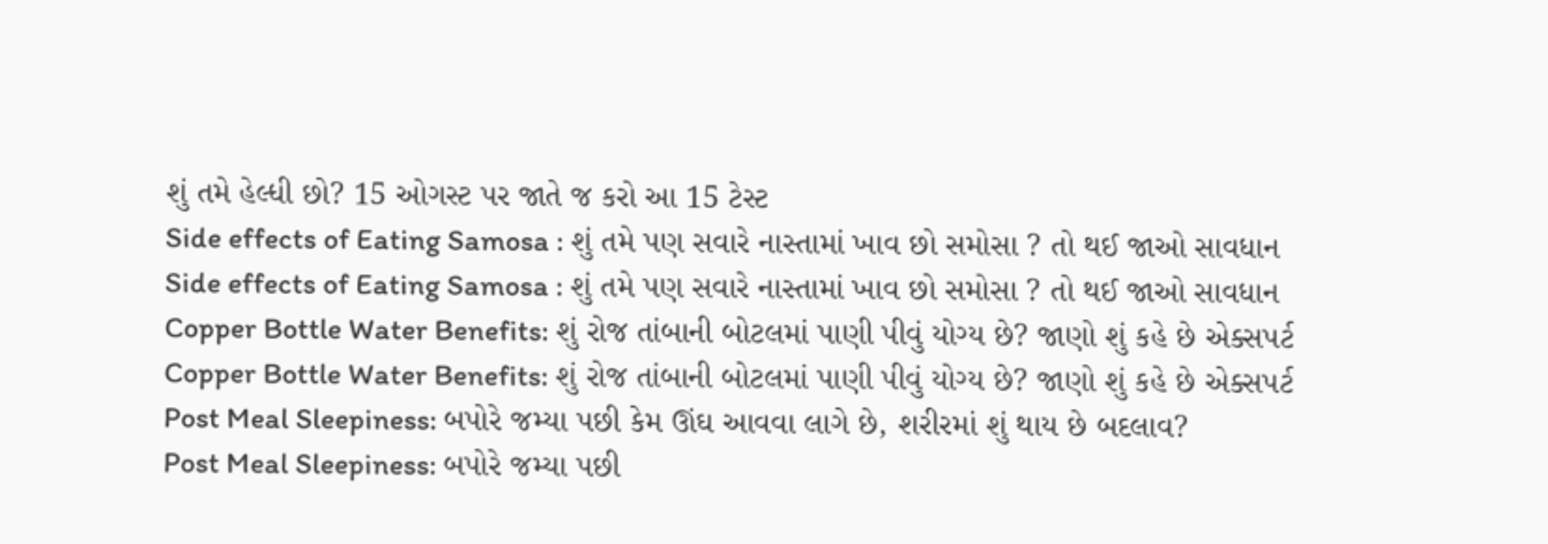શું તમે હેલ્ધી છો? 15 ઓગસ્ટ પર જાતે જ કરો આ 15 ટેસ્ટ
Side effects of Eating Samosa : શું તમે પણ સવારે નાસ્તામાં ખાવ છો સમોસા ? તો થઈ જાઓ સાવધાન
Side effects of Eating Samosa : શું તમે પણ સવારે નાસ્તામાં ખાવ છો સમોસા ? તો થઈ જાઓ સાવધાન
Copper Bottle Water Benefits: શું રોજ તાંબાની બોટલમાં પાણી પીવું યોગ્ય છે? જાણો શું કહે છે એક્સપર્ટ
Copper Bottle Water Benefits: શું રોજ તાંબાની બોટલમાં પાણી પીવું યોગ્ય છે? જાણો શું કહે છે એક્સપર્ટ
Post Meal Sleepiness: બપોરે જમ્યા પછી કેમ ઊંઘ આવવા લાગે છે, શરીરમાં શું થાય છે બદલાવ?
Post Meal Sleepiness: બપોરે જમ્યા પછી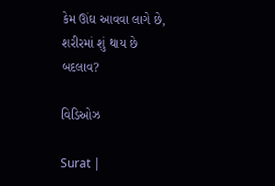કેમ ઊંઘ આવવા લાગે છે, શરીરમાં શું થાય છે બદલાવ?

વિડિઓઝ

Surat |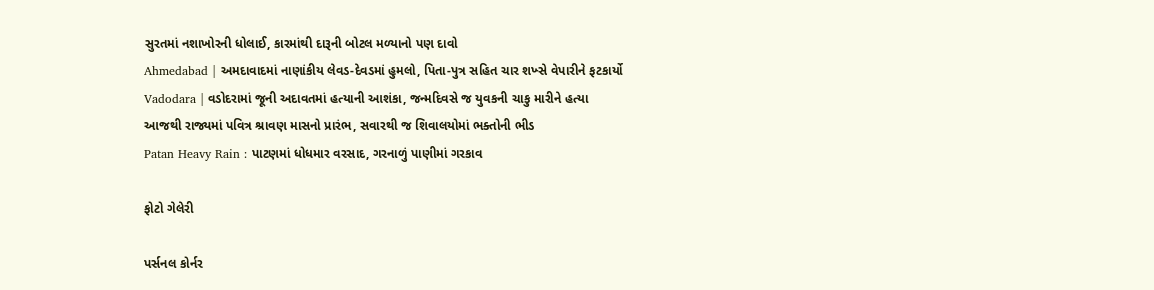સુરતમાં નશાખોરની ધોલાઈ, કારમાંથી દારૂની બોટલ મળ્યાનો પણ દાવો
Ahmedabad | અમદાવાદમાં નાણાંકીય લેવડ-દેવડમાં હુમલો, પિતા-પુત્ર સહિત ચાર શખ્સે વેપારીને ફટકાર્યો
Vadodara | વડોદરામાં જૂની અદાવતમાં હત્યાની આશંકા, જન્મદિવસે જ યુવકની ચાકુ મારીને હત્યા
આજથી રાજ્યમાં પવિત્ર શ્રાવણ માસનો પ્રારંભ, સવારથી જ શિવાલયોમાં ભક્તોની ભીડ
Patan Heavy Rain : પાટણમાં ધોધમાર વરસાદ, ગરનાળું પાણીમાં ગરકાવ

ફોટો ગેલેરી

પર્સનલ કોર્નર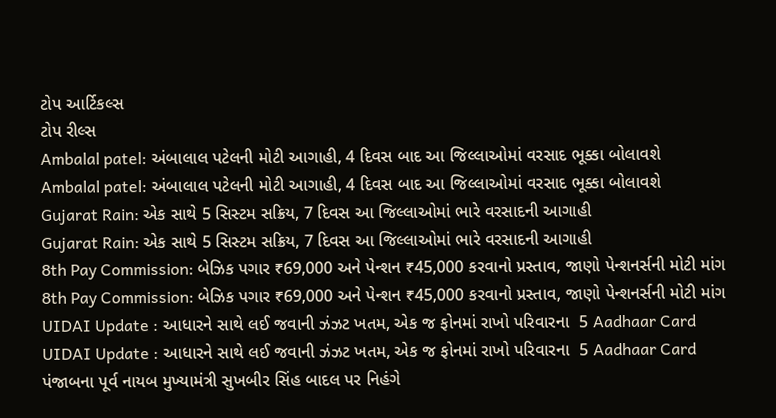ટોપ આર્ટિકલ્સ
ટોપ રીલ્સ
Ambalal patel: અંબાલાલ પટેલની મોટી આગાહી, 4 દિવસ બાદ આ જિલ્લાઓમાં વરસાદ ભૂક્કા બોલાવશે
Ambalal patel: અંબાલાલ પટેલની મોટી આગાહી, 4 દિવસ બાદ આ જિલ્લાઓમાં વરસાદ ભૂક્કા બોલાવશે
Gujarat Rain: એક સાથે 5 સિસ્ટમ સક્રિય, 7 દિવસ આ જિલ્લાઓમાં ભારે વરસાદની આગાહી
Gujarat Rain: એક સાથે 5 સિસ્ટમ સક્રિય, 7 દિવસ આ જિલ્લાઓમાં ભારે વરસાદની આગાહી
8th Pay Commission: બેઝિક પગાર ₹69,000 અને પેન્શન ₹45,000 કરવાનો પ્રસ્તાવ, જાણો પેન્શનર્સની મોટી માંગ
8th Pay Commission: બેઝિક પગાર ₹69,000 અને પેન્શન ₹45,000 કરવાનો પ્રસ્તાવ, જાણો પેન્શનર્સની મોટી માંગ
UIDAI Update : આધારને સાથે લઈ જવાની ઝંઝટ ખતમ, એક જ ફોનમાં રાખો પરિવારના  5 Aadhaar Card
UIDAI Update : આધારને સાથે લઈ જવાની ઝંઝટ ખતમ, એક જ ફોનમાં રાખો પરિવારના  5 Aadhaar Card
પંજાબના પૂર્વ નાયબ મુખ્યામંત્રી સુખબીર સિંહ બાદલ પર નિહંગે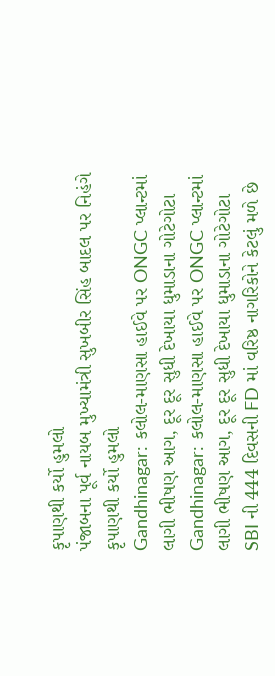કૃપાણથી કર્યો હુમલો
પંજાબના પૂર્વ નાયબ મુખ્યામંત્રી સુખબીર સિંહ બાદલ પર નિહંગે કૃપાણથી કર્યો હુમલો
Gandhinagar: કલોલ-માણસા હાઈવે પર ONGC પ્લાન્ટમાં લાગી ભીષણ આગ, દૂર દૂર સુધી દેખાયા ધુમાડાના ગોટેગોટા
Gandhinagar: કલોલ-માણસા હાઈવે પર ONGC પ્લાન્ટમાં લાગી ભીષણ આગ, દૂર દૂર સુધી દેખાયા ધુમાડાના ગોટેગોટા
SBI ની 444 દિવસની FD માં વરિષ્ઠ નાગરિકોને કેટલું મળે છે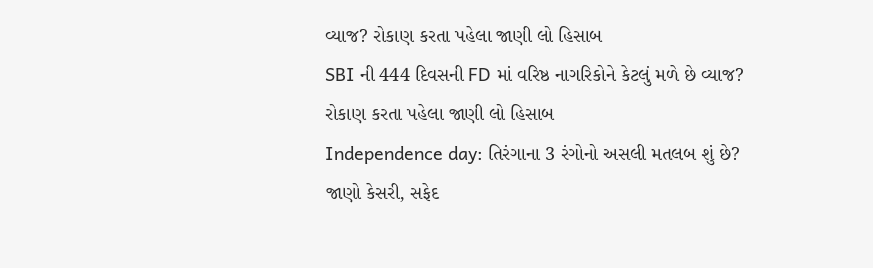વ્યાજ? રોકાણ કરતા પહેલા જાણી લો હિસાબ
SBI ની 444 દિવસની FD માં વરિષ્ઠ નાગરિકોને કેટલું મળે છે વ્યાજ? રોકાણ કરતા પહેલા જાણી લો હિસાબ
Independence day: તિરંગાના 3 રંગોનો અસલી મતલબ શું છે? જાણો કેસરી, સફેદ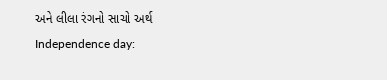અને લીલા રંગનો સાચો અર્થ
Independence day: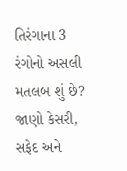તિરંગાના 3 રંગોનો અસલી મતલબ શું છે? જાણો કેસરી, સફેદ અને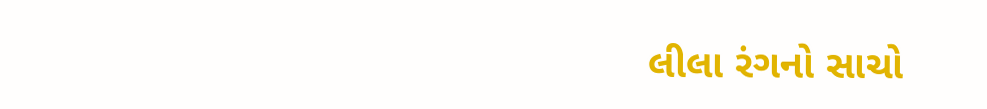લીલા રંગનો સાચો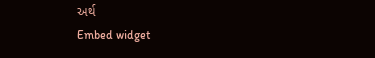અર્થ
Embed widget